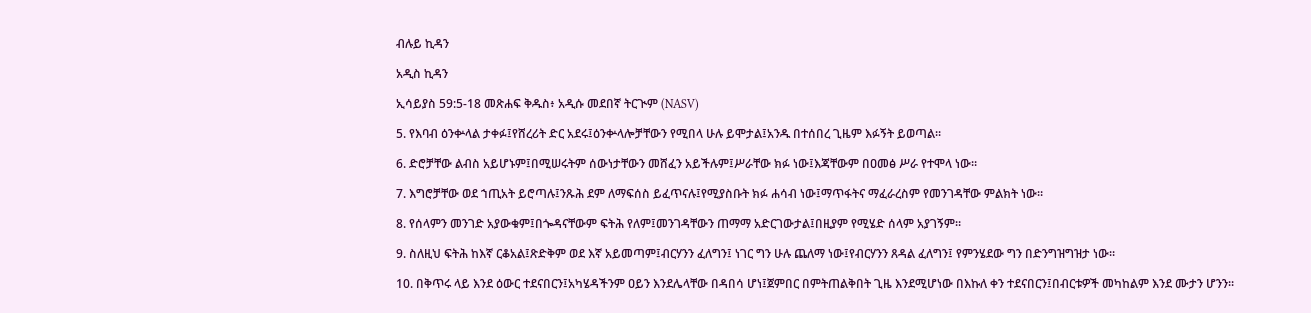ብሉይ ኪዳን

አዲስ ኪዳን

ኢሳይያስ 59:5-18 መጽሐፍ ቅዱስ፥ አዲሱ መደበኛ ትርጒም (NASV)

5. የእባብ ዕንቍላል ታቀፉ፤የሸረሪት ድር አደሩ፤ዕንቍላሎቻቸውን የሚበላ ሁሉ ይሞታል፤አንዱ በተሰበረ ጊዜም እፉኝት ይወጣል።

6. ድሮቻቸው ልብስ አይሆኑም፤በሚሠሩትም ሰውነታቸውን መሸፈን አይችሉም፤ሥራቸው ክፉ ነው፤እጃቸውም በዐመፅ ሥራ የተሞላ ነው።

7. እግሮቻቸው ወደ ኀጢአት ይሮጣሉ፤ንጹሕ ደም ለማፍሰስ ይፈጥናሉ፤የሚያስቡት ክፉ ሐሳብ ነው፤ማጥፋትና ማፈራረስም የመንገዳቸው ምልክት ነው።

8. የሰላምን መንገድ አያውቁም፤በጐዳናቸውም ፍትሕ የለም፤መንገዳቸውን ጠማማ አድርገውታል፤በዚያም የሚሄድ ሰላም አያገኝም።

9. ስለዚህ ፍትሕ ከእኛ ርቆአል፤ጽድቅም ወደ እኛ አይመጣም፤ብርሃንን ፈለግን፤ ነገር ግን ሁሉ ጨለማ ነው፤የብርሃንን ጸዳል ፈለግን፤ የምንሄደው ግን በድንግዝግዝታ ነው።

10. በቅጥሩ ላይ እንደ ዕውር ተደናበርን፤አካሄዳችንም ዐይን እንደሌላቸው በዳበሳ ሆነ፤ጀምበር በምትጠልቅበት ጊዜ እንደሚሆነው በእኩለ ቀን ተደናበርን፤በብርቱዎች መካከልም እንደ ሙታን ሆንን።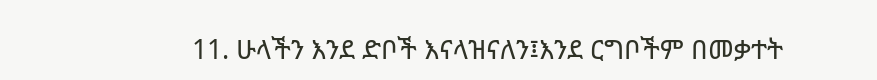11. ሁላችን እንደ ድቦች እናላዝናለን፤እንደ ርግቦችም በመቃተት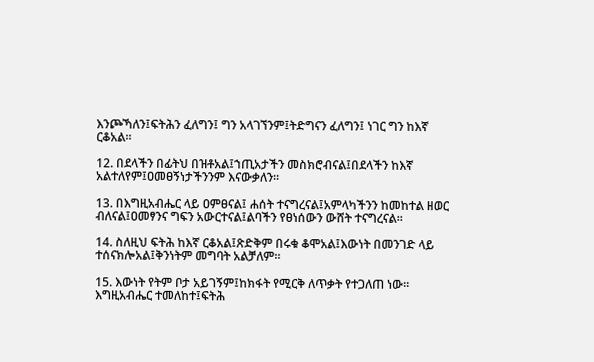እንጮኻለን፤ፍትሕን ፈለግን፤ ግን አላገኘንም፤ትድግናን ፈለግን፤ ነገር ግን ከእኛ ርቆአል።

12. በደላችን በፊትህ በዝቶአል፤ኀጢአታችን መስክሮብናል፤በደላችን ከእኛ አልተለየም፤ዐመፀኝነታችንንም እናውቃለን።

13. በእግዚአብሔር ላይ ዐምፀናል፤ ሐሰት ተናግረናል፤አምላካችንን ከመከተል ዘወር ብለናል፤ዐመፃንና ግፍን አውርተናል፤ልባችን የፀነሰውን ውሸት ተናግረናል።

14. ስለዚህ ፍትሕ ከእኛ ርቆአል፤ጽድቅም በሩቁ ቆሞአል፤እውነት በመንገድ ላይ ተሰናክሎአል፤ቅንነትም መግባት አልቻለም።

15. እውነት የትም ቦታ አይገኝም፤ከክፋት የሚርቅ ለጥቃት የተጋለጠ ነው። እግዚአብሔር ተመለከተ፤ፍትሕ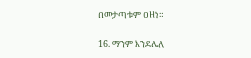በመታጣቱም ዐዘነ።

16. ማንም እንደሌለ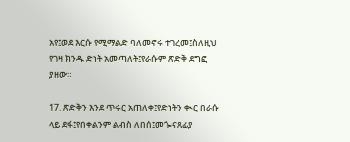አየ፤ወደ እርሱ የሚማልድ ባለመኖሩ ተገረመ፤ስለዚህ የገዛ ክንዱ ድነት አመጣለት፤የራሱም ጽድቅ ደግፎ ያዘው።

17. ጽድቅን እንደ ጥሩር አጠለቀ፤የድነትን ቊር በራሱ ላይ ደፋ፤የበቀልንም ልብስ ለበሰ፤መጐናጸፊያ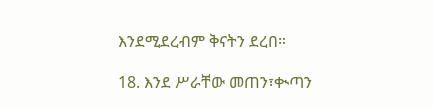እንደሚደረብም ቅናትን ደረበ።

18. እንደ ሥራቸው መጠን፣ቊጣን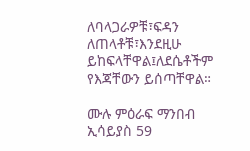ለባላጋራዎቹ፣ፍዳን ለጠላቶቹ፣እንደዚሁ ይከፍላቸዋል፤ለደሴቶችም የእጃቸውን ይሰጣቸዋል።

ሙሉ ምዕራፍ ማንበብ ኢሳይያስ 59